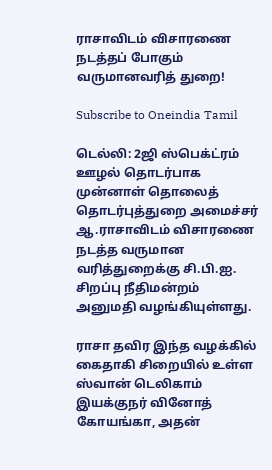ராசாவிடம் விசாரணை நடத்தப் போகும் வருமானவரித் துறை!

Subscribe to Oneindia Tamil

டெல்லி: 2ஜி ஸ்பெக்ட்ரம் ஊழல் தொடர்பாக முன்னாள் தொலைத் தொடர்புத்துறை அமைச்சர் ஆ.ராசாவிடம் விசாரணை நடத்த வருமான வரித்துறைக்கு சி.பி.ஐ. சிறப்பு நீதிமன்றம் அனுமதி வழங்கியுள்ளது.

ராசா தவிர இந்த வழக்கில் கைதாகி சிறையில் உள்ள ஸ்வான் டெலிகாம் இயக்குநர் வினோத் கோயங்கா, அதன்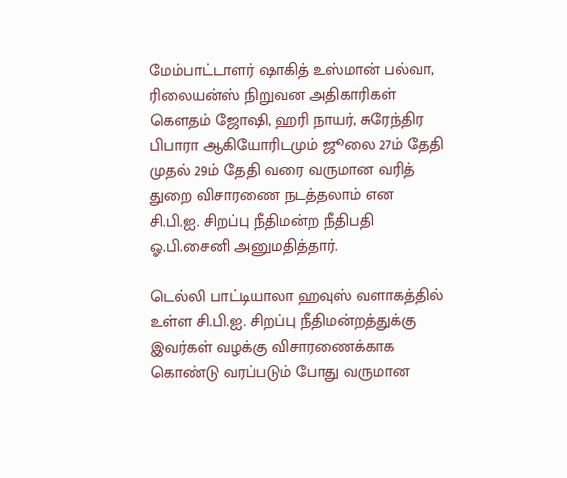மேம்பாட்டாளர் ஷாகித் உஸ்மான் பல்வா, ரிலையன்ஸ் நிறுவன அதிகாரிகள் கெளதம் ஜோஷி, ஹரி நாயர், சுரேந்திர பிபாரா ஆகியோரிடமும் ஜூலை 27ம் தேதி முதல் 29ம் தேதி வரை வருமான வரித் துறை விசாரணை நடத்தலாம் என சி.பி.ஐ. சிறப்பு நீதிமன்ற நீதிபதி ஓ.பி.சைனி அனுமதித்தார்.

டெல்லி பாட்டியாலா ஹவுஸ் வளாகத்தில் உள்ள சி.பி.ஐ. சிறப்பு நீதிமன்றத்துக்கு இவர்கள் வழக்கு விசாரணைக்காக கொண்டு வரப்படும் போது வருமான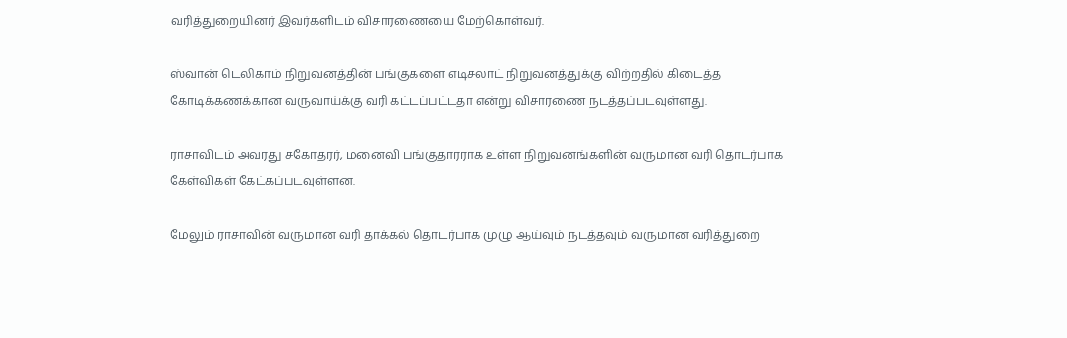வரித்துறையினர் இவர்களிடம் விசாரணையை மேற்கொள்வர்.

ஸ்வான் டெலிகாம் நிறுவனத்தின் பங்குகளை எடிசலாட் நிறுவனத்துக்கு விற்றதில் கிடைத்த கோடிக்கணக்கான வருவாய்க்கு வரி கட்டப்பட்டதா என்று விசாரணை நடத்தப்படவுள்ளது.

ராசாவிடம் அவரது சகோதரர், மனைவி பங்குதாரராக உள்ள நிறுவனங்களின் வருமான வரி தொடர்பாக கேள்விகள் கேட்கப்படவுள்ளன.

மேலும் ராசாவின் வருமான வரி தாக்கல் தொடர்பாக முழு ஆய்வும் நடத்தவும் வருமான வரித்துறை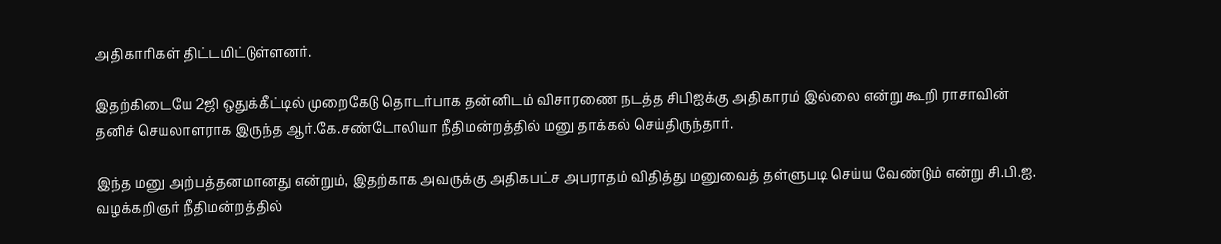அதிகாரிகள் திட்டமிட்டுள்ளனர்.

இதற்கிடையே 2ஜி ஒதுக்கீட்டில் முறைகேடு தொடர்பாக தன்னிடம் விசாரணை நடத்த சிபிஐக்கு அதிகாரம் இல்லை என்று கூறி ராசாவின் தனிச் செயலாளராக இருந்த ஆர்.கே.சண்டோலியா நீதிமன்றத்தில் மனு தாக்கல் செய்திருந்தார்.

இந்த மனு அற்பத்தனமானது என்றும், இதற்காக அவருக்கு அதிகபட்ச அபராதம் விதித்து மனுவைத் தள்ளுபடி செய்ய வேண்டும் என்று சி.பி.ஐ. வழக்கறிஞர் நீதிமன்றத்தில்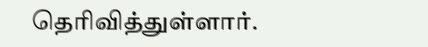தெரிவித்துள்ளார்.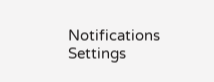Notifications
Settings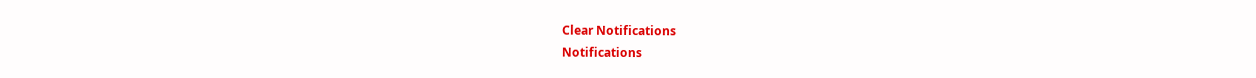Clear Notifications
Notifications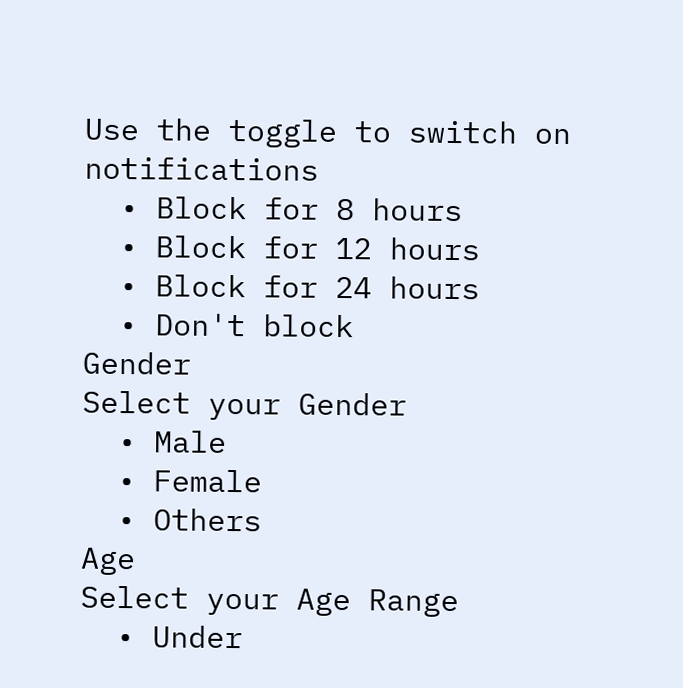Use the toggle to switch on notifications
  • Block for 8 hours
  • Block for 12 hours
  • Block for 24 hours
  • Don't block
Gender
Select your Gender
  • Male
  • Female
  • Others
Age
Select your Age Range
  • Under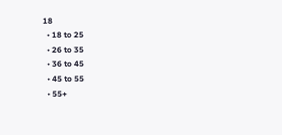18
  • 18 to 25
  • 26 to 35
  • 36 to 45
  • 45 to 55
  • 55+